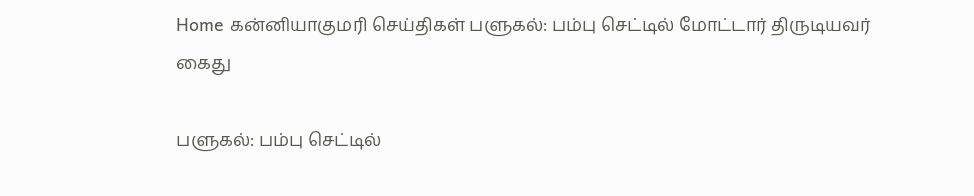Home கன்னியாகுமரி செய்திகள் பளுகல்: பம்பு செட்டில் மோட்டார் திருடியவர் கைது

பளுகல்: பம்பு செட்டில்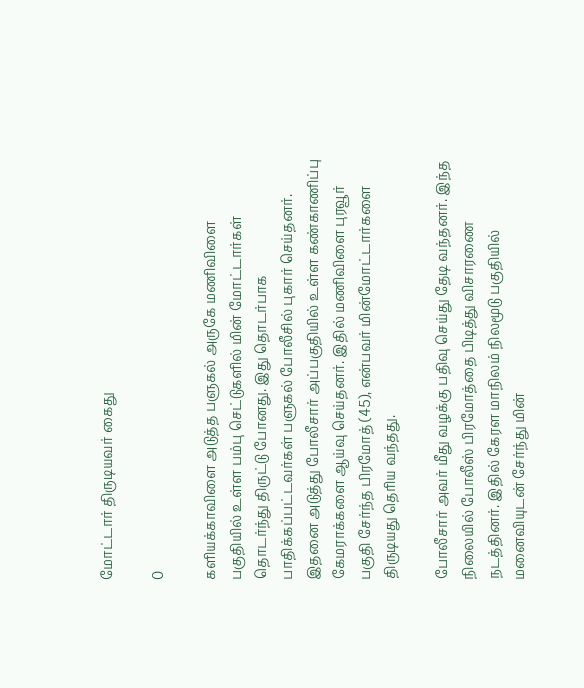மோட்டார் திருடியவர் கைது

0

களியக்காவிளை அடுத்த பளுகல் அருகே மணிவிளை பகுதியில் உள்ள பம்பு செட்டுகளில் மின் மோட்டார்கள் தொடர்ந்து திருட்டு போனது. இது தொடர்பாக பாதிக்கப்பட்டவர்கள் பளுகல் போலீசில் புகார் செய்தனர். இதனை அடுத்து போலீசார் அப்பகுதியில் உள்ள கண்காணிப்பு கேமராக்களை ஆய்வு செய்தனர். இதில் மணிவிளை புரவூர் பகுதி சேர்ந்த பிரமோத் (45), என்பவர் மின்மோட்டார்களை திருடியது தெரிய வந்தது.

போலீசார் அவர் மீது வழக்கு பதிவு செய்து தேடி வந்தனர். இந்த நிலையில் போலீஸ் பிரமோத்தை பிடித்து விசாரணை நடத்தினர். இதில் கேரள மாநிலம் நிலமூடு பகுதியில் மனைவியுடன் சேர்ந்து மின்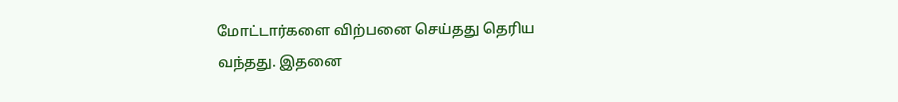மோட்டார்களை விற்பனை செய்தது தெரிய வந்தது. இதனை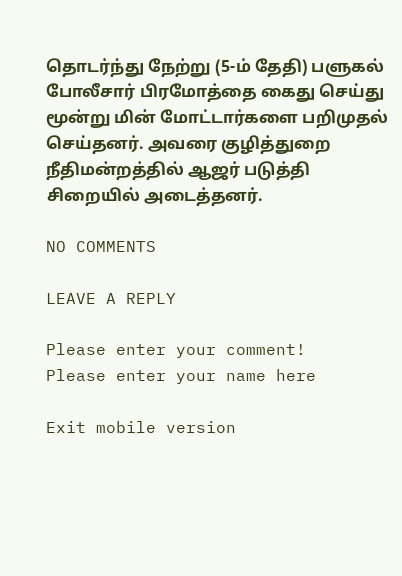தொடர்ந்து நேற்று (5-ம் தேதி) பளுகல் போலீசார் பிரமோத்தை கைது செய்து மூன்று மின் மோட்டார்களை பறிமுதல் செய்தனர். அவரை குழித்துறை நீதிமன்றத்தில் ஆஜர் படுத்தி சிறையில் அடைத்தனர்.

NO COMMENTS

LEAVE A REPLY

Please enter your comment!
Please enter your name here

Exit mobile version